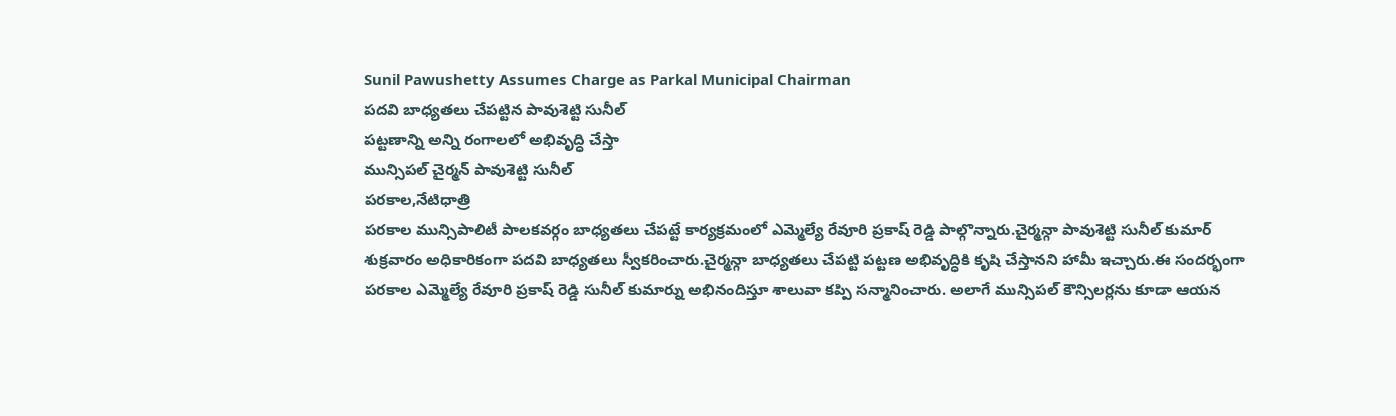Sunil Pawushetty Assumes Charge as Parkal Municipal Chairman
పదవి బాధ్యతలు చేపట్టిన పావుశెట్టి సునీల్
పట్టణాన్ని అన్ని రంగాలలో అభివృద్ధి చేస్తా
మున్సిపల్ చైర్మన్ పావుశెట్టి సునీల్
పరకాల,నేటిధాత్రి
పరకాల మున్సిపాలిటీ పాలకవర్గం బాధ్యతలు చేపట్టే కార్యక్రమంలో ఎమ్మెల్యే రేవూరి ప్రకాష్ రెడ్డి పాల్గొన్నారు.చైర్మన్గా పావుశెట్టి సునీల్ కుమార్ శుక్రవారం అధికారికంగా పదవి బాధ్యతలు స్వీకరించారు.చైర్మన్గా బాధ్యతలు చేపట్టి పట్టణ అభివృద్ధికి కృషి చేస్తానని హామీ ఇచ్చారు.ఈ సందర్భంగా పరకాల ఎమ్మెల్యే రేవూరి ప్రకాష్ రెడ్డి సునీల్ కుమార్ను అభినందిస్తూ శాలువా కప్పి సన్మానించారు. అలాగే మున్సిపల్ కౌన్సిలర్లను కూడా ఆయన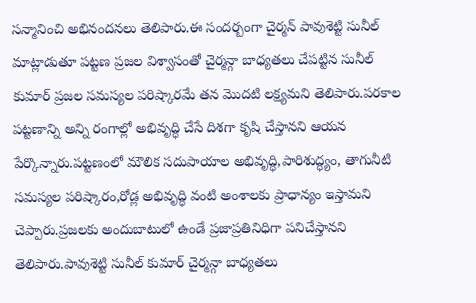సన్మానించి అభినందనలు తెలిపారు.ఈ సందర్బంగా చైర్మన్ పావుశెట్టి సునీల్ మాట్లాడుతూ పట్టణ ప్రజల విశ్వాసంతో చైర్మన్గా బాధ్యతలు చేపట్టిన సునీల్ కుమార్ ప్రజల సమస్యల పరిష్కారమే తన మొదటి లక్ష్యమని తెలిపారు.పరకాల పట్టణాన్ని అన్ని రంగాల్లో అభివృద్ధి చేసే దిశగా కృషి చేస్తానని ఆయన పేర్కొన్నారు.పట్టణంలో మౌలిక సదుపాయాల అభివృద్ధి,పారిశుద్ధ్యం, తాగునీటి సమస్యల పరిష్కారం,రోడ్ల అభివృద్ధి వంటి అంశాలకు ప్రాధాన్యం ఇస్తామని చెప్పారు.ప్రజలకు అందుబాటులో ఉండే ప్రజాప్రతినిధిగా పనిచేస్తానని తెలిపారు.పావుశెట్టి సునీల్ కుమార్ చైర్మన్గా బాధ్యతలు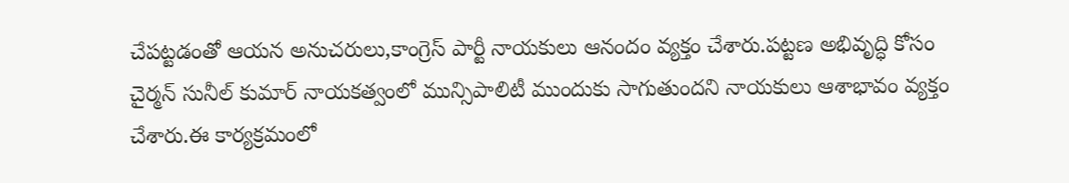చేపట్టడంతో ఆయన అనుచరులు,కాంగ్రెస్ పార్టీ నాయకులు ఆనందం వ్యక్తం చేశారు.పట్టణ అభివృద్ధి కోసం చైర్మన్ సునీల్ కుమార్ నాయకత్వంలో మున్సిపాలిటీ ముందుకు సాగుతుందని నాయకులు ఆశాభావం వ్యక్తం చేశారు.ఈ కార్యక్రమంలో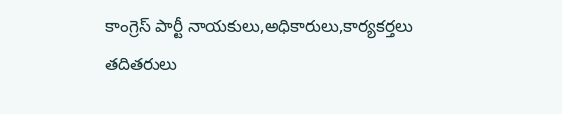కాంగ్రెస్ పార్టీ నాయకులు,అధికారులు,కార్యకర్తలు తదితరులు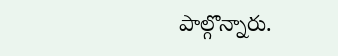పాల్గొన్నారు.